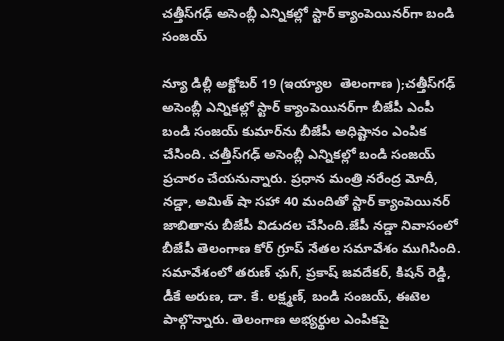చత్తీస్‌గఢ్‌ అసెంబ్లీ ఎన్నికల్లో స్టార్‌ క్యాంపెయినర్‌గా బండి సంజయ్‌

న్యూ డిల్లీ అక్టోబర్‌ 19 (ఇయ్యాల  తెలంగాణ );చత్తీస్‌గఢ్‌ అసెంబ్లీ ఎన్నికల్లో స్టార్‌ క్యాంపెయినర్‌గా బీజేపీ ఎంపీ బండి సంజయ్‌ కుమార్‌ను బీజేపీ అధిష్టానం ఎంపిక చేసింది. చత్తీస్‌గఢ్‌ అసెంబ్లీ ఎన్నికల్లో బండి సంజయ్‌ ప్రచారం చేయనున్నారు. ప్రధాన మంత్రి నరేంద్ర మోదీ, నడ్డా, అమిత్‌ షా సహా 40 మందితో స్టార్‌ క్యాంపెయినర్‌ జాబితాను బీజేపీ విడుదల చేసింది.జేపీ నడ్డా నివాసంలో బీజేపీ తెలంగాణ కోర్‌ గ్రూప్‌ నేతల సమావేశం ముగిసింది. సమావేశంలో తరుణ్‌ ఛుగ్‌, ప్రకాష్‌ జవదేకర్‌, కిషన్‌ రెడ్డి, డీకే అరుణ, డా. కే. లక్ష్మణ్‌, బండి సంజయ్‌, ఈటెల పాల్గొన్నారు. తెలంగాణ అభ్యర్థుల ఎంపికపై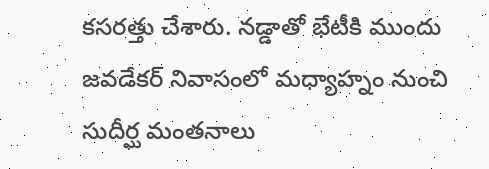కసరత్తు చేశారు. నడ్డాతో భేటీకి ముందు జవడేకర్‌ నివాసంలో మధ్యాహ్నం నుంచి సుదీర్ఘ మంతనాలు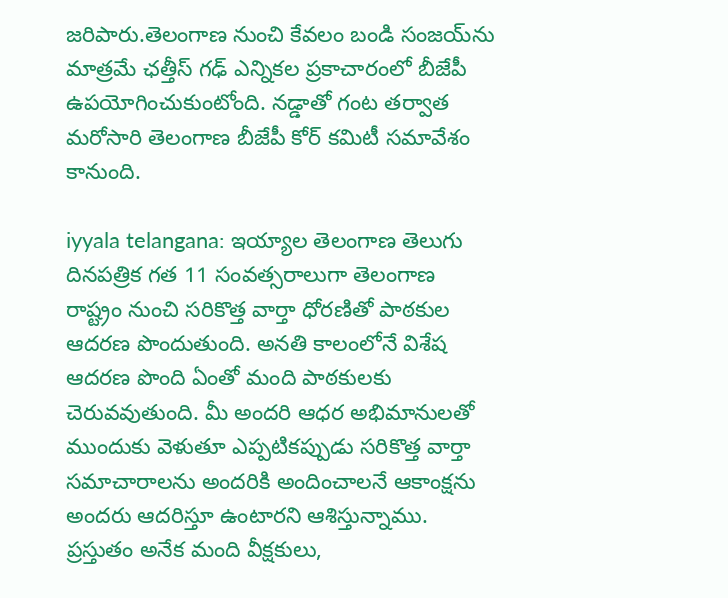జరిపారు.తెలంగాణ నుంచి కేవలం బండి సంజయ్‌ను మాత్రమే ఛత్తీస్‌ గఢ్‌ ఎన్నికల ప్రకాచారంలో బీజేపీ ఉపయోగించుకుంటోంది. నడ్డాతో గంట తర్వాత మరోసారి తెలంగాణ బీజేపీ కోర్‌ కమిటీ సమావేశం కానుంది.

iyyala telangana: ఇయ్యాల తెలంగాణ తెలుగు దినపత్రిక గత 11 సంవత్సరాలుగా తెలంగాణ రాష్ట్రం నుంచి సరికొత్త వార్తా ధోరణితో పాఠకుల ఆదరణ పొందుతుంది. అనతి కాలంలోనే విశేష ఆదరణ పొంది ఏంతో మంది పాఠకులకు చెరువవుతుంది. మీ అందరి ఆధర అభిమానులతో ముందుకు వెళుతూ ఎప్పటికప్పుడు సరికొత్త వార్తా సమాచారాలను అందరికి అందించాలనే ఆకాంక్షను అందరు ఆదరిస్తూ ఉంటారని ఆశిస్తున్నాము. ప్రస్తుతం అనేక మంది వీక్షకులు,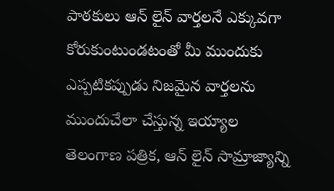పాఠకులు ఆన్ లైన్ వార్తలనే ఎక్కువగా కోరుకుంటుండటంతో మీ ముందుకు ఎప్పటికప్పుడు నిజమైన వార్తలను ముందుచేలా చేస్తున్న ఇయ్యాల తెలంగాణ పత్రిక, ఆన్ లైన్ సామ్రాజ్యాన్ని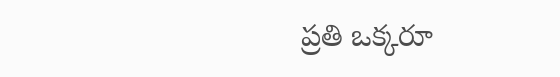ప్రతి ఒక్కరూ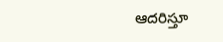ఆదరిస్తూ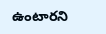ఉంటారని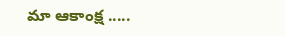మా ఆకాంక్ష .....